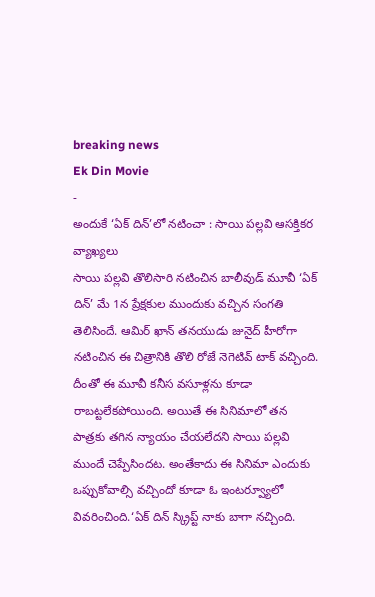breaking news
Ek Din Movie
-
అందుకే ‘ఏక్ దిన్’లో నటించా : సాయి పల్లవి ఆసక్తికర వ్యాఖ్యలు
సాయి పల్లవి తొలిసారి నటించిన బాలీవుడ్ మూవీ ‘ఏక్ దిన్’ మే 1న ప్రేక్షకుల ముందుకు వచ్చిన సంగతి తెలిసిందే. ఆమిర్ ఖాన్ తనయుడు జునైద్ హీరోగా నటించిన ఈ చిత్రానికి తొలి రోజే నెగెటివ్ టాక్ వచ్చింది. దీంతో ఈ మూవీ కనీస వసూళ్లను కూడా రాబట్టలేకపోయింది. అయితే ఈ సినిమాలో తన పాత్రకు తగిన న్యాయం చేయలేదని సాయి పల్లవి ముందే చెప్పేసిందట. అంతేకాదు ఈ సినిమా ఎందుకు ఒప్పుకోవాల్సి వచ్చిందో కూడా ఓ ఇంటర్వ్యూలో వివరించింది.‘ఏక్ దిన్ స్క్రిప్ట్ నాకు బాగా నచ్చింది.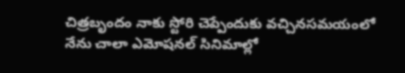చిత్రబృందం నాకు స్టోరి చెప్పేందుకు వచ్చినసమయంలో నేను చాలా ఎమోషనల్ సినిమాల్లో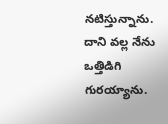నటిస్తున్నాను. దాని వల్ల నేను ఒత్తిడిగి గురయ్యాను.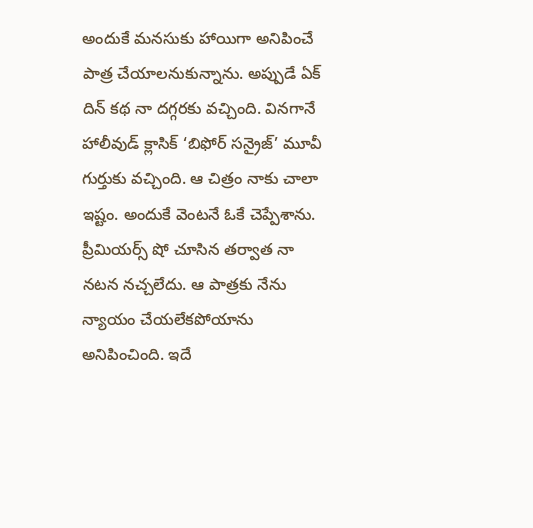అందుకే మనసుకు హాయిగా అనిపించే పాత్ర చేయాలనుకున్నాను. అప్పుడే ఏక్ దిన్ కథ నా దగ్గరకు వచ్చింది. వినగానే హాలీవుడ్ క్లాసిక్ ‘బిఫోర్ సన్రైజ్’ మూవీ గుర్తుకు వచ్చింది. ఆ చిత్రం నాకు చాలా ఇష్టం. అందుకే వెంటనే ఓకే చెప్పేశాను. ప్రీమియర్స్ షో చూసిన తర్వాత నా నటన నచ్చలేదు. ఆ పాత్రకు నేను న్యాయం చేయలేకపోయాను అనిపించింది. ఇదే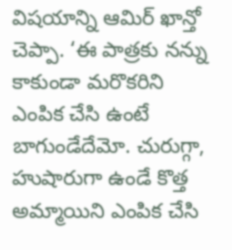విషయాన్ని ఆమిర్ ఖాన్తో చెప్పా. ‘ఈ పాత్రకు నన్ను కాకుండా మరొకరిని ఎంపిక చేసి ఉంటే బాగుండేదేమో. చురుగ్గా, హుషారుగా ఉండే కొత్త అమ్మాయిని ఎంపిక చేసి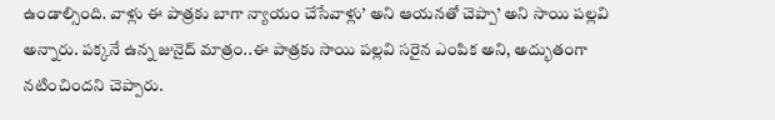ఉండాల్సింది. వాళ్లు ఈ పాత్రకు బాగా న్యాయం చేసేవాళ్లు’ అని ఆయనతో చెప్పా’ అని సాయి పల్లవి అన్నారు. పక్కనే ఉన్న జునైద్ మాత్రం..ఈ పాత్రకు సాయి పల్లవి సరైన ఎంపిక అని, అద్భుతంగా నటించిందని చెప్పారు.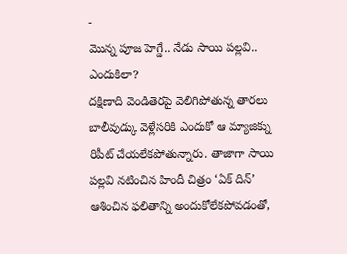-
మొన్న పూజ హెగ్డే.. నేడు సాయి పల్లవి.. ఎందుకిలా?
దక్షిణాది వెండితెరపై వెలిగిపోతున్న తారలు బాలీవుడ్కు వెళ్లేసరికి ఎందుకో ఆ మ్యాజిక్ను రిపీట్ చేయలేకపోతున్నారు. తాజాగా సాయి పల్లవి నటించిన హిందీ చిత్రం ‘ఏక్ దిన్’ ఆశించిన ఫలితాన్ని అందుకోలేకపోవడంతో,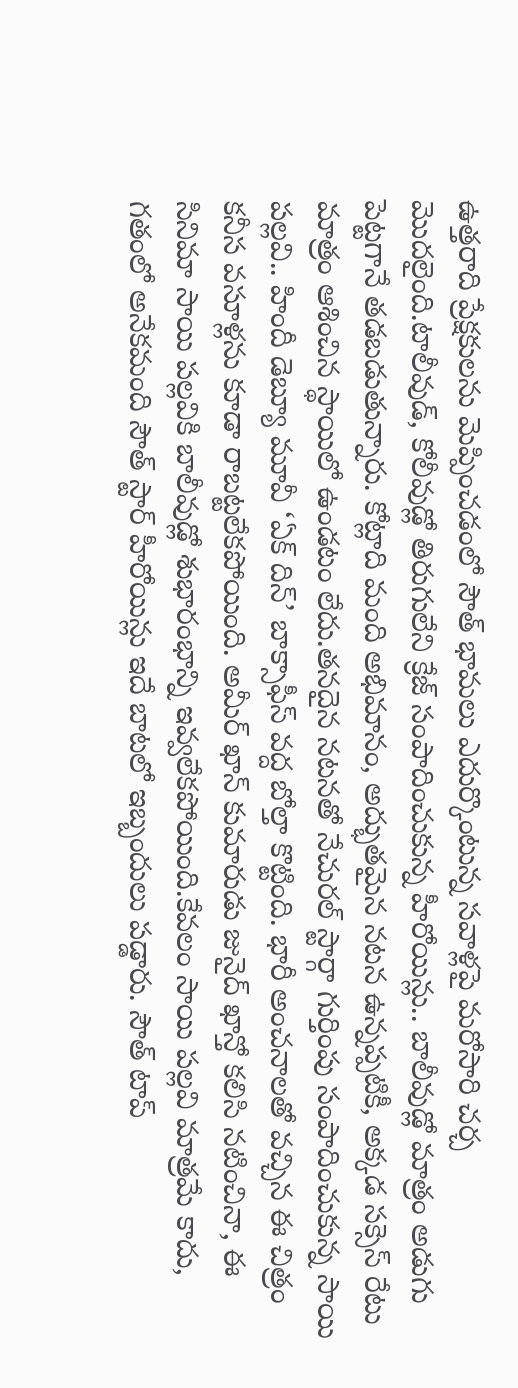ఉత్తరాది ప్రేక్షకులను మెప్పించడంలో సౌత్ భామలు ఎదుర్కొంటున్న సవాళ్లపై మరోసారి చర్చ మొదలైంది.టాలీవుడ్, కోలీవుడ్లో తిరుగులేని క్రేజ్ సంపాదించుకున్న హీరోయిన్లు.. బాలీవుడ్లో మాత్రం అడుగు పెట్టగానే తడబడుతున్నారు. కోట్లాది మంది అభిమానం, అద్భుతమైన నటన ఉన్నప్పటికీ, అక్కడ సక్సెస్ రేటు మాత్రం ఆశించిన స్థాయిలో ఉండటం లేదు.తనదైన నటనతో నేచురల్ స్టార్గా గుర్తింపు సంపాదించుకున్న సాయి పల్లవి.. హిందీ డెబ్యూ మూవీ ‘ఏక్ దిన్’ బాక్సాఫీస్ వద్ద బోల్తా కొట్టింది. భారీ అంచనాలతో వచ్చిన ఈ చిత్రం కనీస వసూళ్లను కూడా రాబట్టలేకపోయింది. అమీర్ ఖాన్ కుమారుడు జునైద్ ఖాన్తో కలిసి నటించినా, ఈ సినిమా సాయి పల్లవికి బాలీవుడ్లో శుభారంభాన్ని ఇవ్వలేకపోయింది.కేవలం సాయి పల్లవి మాత్రమే కాదు, గతంలో అనేకమంది సౌత్ స్టార్ హీరోయిన్లు ఇదే బాటలో ఇబ్బందులు పడ్డారు. సౌత్ టాప్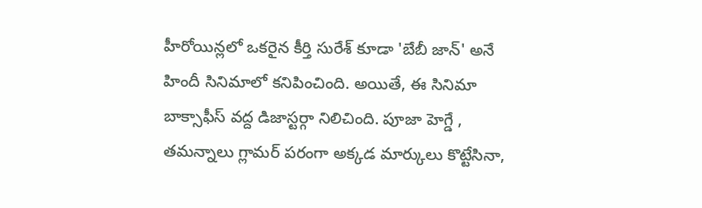హీరోయిన్లలో ఒకరైన కీర్తి సురేశ్ కూడా 'బేబీ జాన్' అనే హిందీ సినిమాలో కనిపించింది. అయితే, ఈ సినిమా బాక్సాఫీస్ వద్ద డిజాస్టర్గా నిలిచింది. పూజా హెగ్డే , తమన్నాలు గ్లామర్ పరంగా అక్కడ మార్కులు కొట్టేసినా,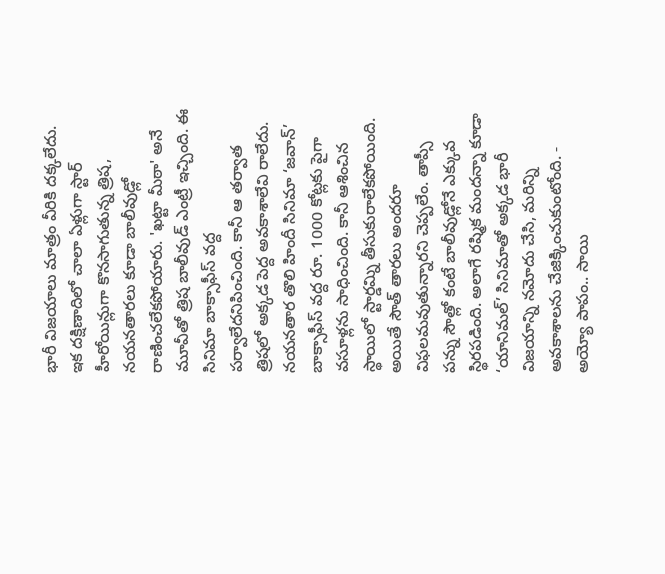భారీ విజయాలు మాత్రం వీరికి దక్కలేదు. ఇక దక్షిణాదిలో చాలా ఏళ్లుగా స్టార్ హీరోయిన్లుగా కొనసాగుతున్న త్రిష, నయనతారలు కూడా బాలీవుడ్లో రాణించలేకపోయారు. 'ఖట్టా మీఠా' అనే మూవీతో త్రిష బాలీవుడ్ ఎంట్రీ ఇచ్చింది. ఈ సినిమా బాక్సాఫీస్ వద్ద పర్వాలేదనిపించింది. కానీ ఆ తర్వాత త్రిషలో అక్కడ పెద్ద అవకాశాలేవి రాలేదు. నయనతార తొలి హిందీ సినిమా ‘జవాన్’ బాక్సాఫీస్ వద్ద రూ. 1000 కోట్లకు పైగా వసూళ్లను సాధించింది. కానీ ఆశించిన స్థాయిలో స్టార్డమ్ని తీసుకురాలేకపోయింది. అయితే సౌత్ తారలు అందరూ విఫలమవుతున్నారని చెప్పలేం. తాప్సీ పన్ను సౌత్లో కంటే బాలీవుడ్లోనే ఎక్కువ స్థిరపడింది. అలాగే రష్మిక మందన్నా కూడా ‘యానిమల్’ సినిమాతో అక్కడ భారీ విజయాన్ని నమోదు చేసి, మరిన్ని అవకాశాలను చేజిక్కించుకుంటోంది. -
అయ్యో పాపం.. సాయి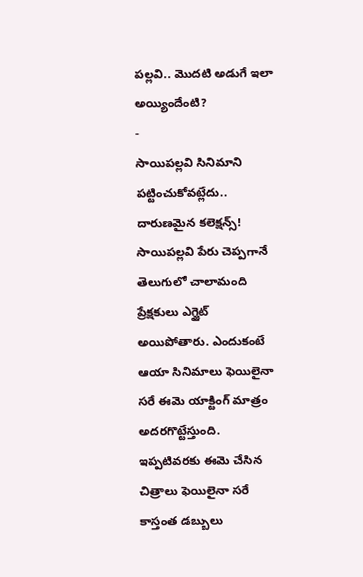పల్లవి.. మొదటి అడుగే ఇలా అయ్యిందేంటి?
-
సాయిపల్లవి సినిమాని పట్టించుకోవట్లేదు.. దారుణమైన కలెక్షన్స్!
సాయిపల్లవి పేరు చెప్పగానే తెలుగులో చాలామంది ప్రేక్షకులు ఎగ్జైట్ అయిపోతారు. ఎందుకంటే ఆయా సినిమాలు ఫెయిలైనా సరే ఈమె యాక్టింగ్ మాత్రం అదరగొట్టేస్తుంది. ఇప్పటివరకు ఈమె చేసిన చిత్రాలు ఫెయిలైనా సరే కాస్తంత డబ్బులు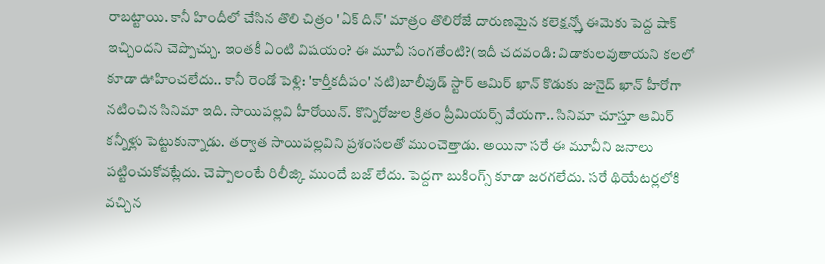రాబట్టాయి. కానీ హిందీలో చేసిన తొలి చిత్రం 'ఏక్ దిన్' మాత్రం తొలిరోజే దారుణమైన కలెక్షన్స్తో ఈమెకు పెద్ద షాక్ ఇచ్చిందని చెప్పొచ్చు. ఇంతకీ ఏంటి విషయం? ఈ మూవీ సంగతేంటి?(ఇదీ చదవండి: విడాకులవుతాయని కలలో కూడా ఊహించలేదు.. కానీ రెండో పెళ్లి: 'కార్తీకదీపం' నటి)బాలీవుడ్ స్టార్ ఆమిర్ ఖాన్ కొడుకు జునైద్ ఖాన్ హీరోగా నటించిన సినిమా ఇది. సాయిపల్లవి హీరోయిన్. కొన్నిరోజుల క్రితం ప్రీమియర్స్ వేయగా.. సినిమా చూస్తూ ఆమిర్ కన్నీళ్లు పెట్టుకున్నాడు. తర్వాత సాయిపల్లవిని ప్రశంసలతో ముంచెత్తాడు. అయినా సరే ఈ మూవీని జనాలు పట్టించుకోవట్లేదు. చెప్పాలంటే రిలీజ్కి ముందే బజ్ లేదు. పెద్దగా బుకింగ్స్ కూడా జరగలేదు. సరే థియేటర్లలోకి వచ్చిన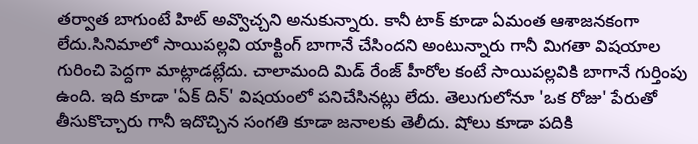తర్వాత బాగుంటే హిట్ అవ్వొచ్చని అనుకున్నారు. కానీ టాక్ కూడా ఏమంత ఆశాజనకంగా లేదు.సినిమాలో సాయిపల్లవి యాక్టింగ్ బాగానే చేసిందని అంటున్నారు గానీ మిగతా విషయాల గురించి పెద్దగా మాట్లాడట్లేదు. చాలామంది మిడ్ రేంజ్ హీరోల కంటే సాయిపల్లవికి బాగానే గుర్తింపు ఉంది. ఇది కూడా 'ఏక్ దిన్' విషయంలో పనిచేసినట్లు లేదు. తెలుగులోనూ 'ఒక రోజు' పేరుతో తీసుకొచ్చారు గానీ ఇదొచ్చిన సంగతి కూడా జనాలకు తెలీదు. షోలు కూడా పదికి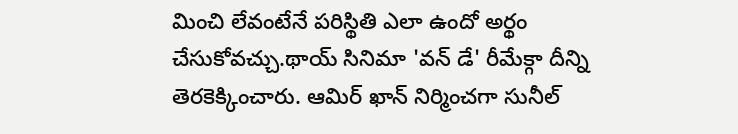మించి లేవంటేనే పరిస్థితి ఎలా ఉందో అర్థం చేసుకోవచ్చు.థాయ్ సినిమా 'వన్ డే' రీమేక్గా దీన్ని తెరకెక్కించారు. ఆమిర్ ఖాన్ నిర్మించగా సునీల్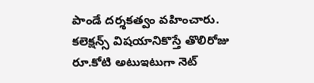పాండే దర్శకత్వం వహించారు. కలెక్షన్స్ విషయానికొస్తే తొలిరోజు రూ.కోటి అటుఇటుగా నెట్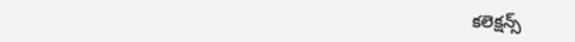కలెక్షన్స్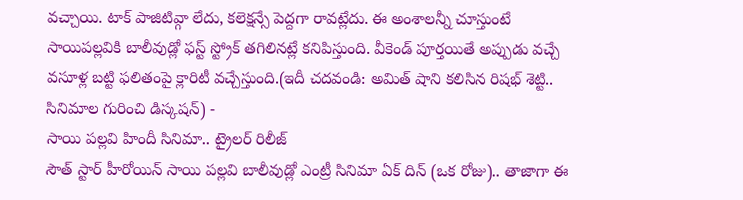వచ్చాయి. టాక్ పాజిటివ్గా లేదు, కలెక్షన్సే పెద్దగా రావట్లేదు. ఈ అంశాలన్నీ చూస్తుంటే సాయిపల్లవికి బాలీవుడ్లో ఫస్ట్ స్ట్రోక్ తగిలినట్లే కనిపిస్తుంది. వీకెండ్ పూర్తయితే అప్పుడు వచ్చే వసూళ్ల బట్టి ఫలితంపై క్లారిటీ వచ్చేస్తుంది.(ఇదీ చదవండి: అమిత్ షాని కలిసిన రిషభ్ శెట్టి.. సినిమాల గురించి డిస్కషన్) -
సాయి పల్లవి హిందీ సినిమా.. ట్రైలర్ రిలీజ్
సౌత్ స్టార్ హీరోయిన్ సాయి పల్లవి బాలీవుడ్లో ఎంట్రీ సినిమా ఏక్ దిన్ (ఒక రోజు).. తాజాగా ఈ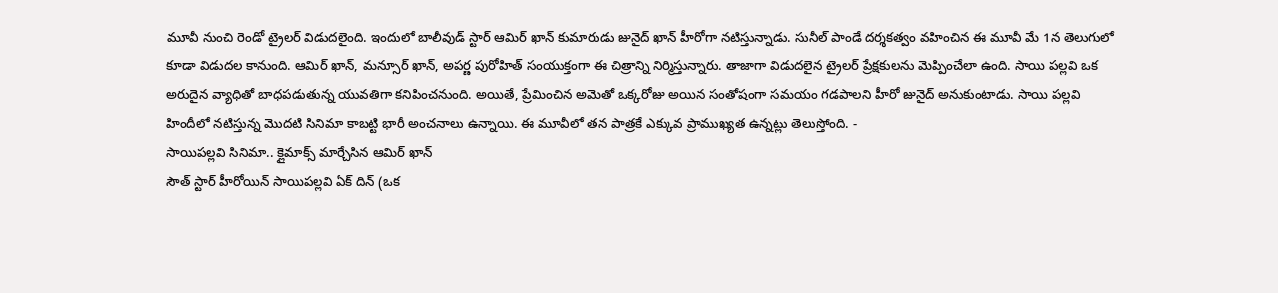మూవీ నుంచి రెండో ట్రైలర్ విడుదలైంది. ఇందులో బాలీవుడ్ స్టార్ ఆమిర్ ఖాన్ కుమారుడు జునైద్ ఖాన్ హీరోగా నటిస్తున్నాడు. సునీల్ పాండే దర్శకత్వం వహించిన ఈ మూవీ మే 1న తెలుగులో కూడా విడుదల కానుంది. ఆమిర్ ఖాన్, మన్సూర్ ఖాన్, అపర్ణ పురోహిత్ సంయుక్తంగా ఈ చిత్రాన్ని నిర్మిస్తున్నారు. తాజాగా విడుదలైన ట్రైలర్ ప్రేక్షకులను మెప్పించేలా ఉంది. సాయి పల్లవి ఒక అరుదైన వ్యాధితో బాధపడుతున్న యువతిగా కనిపించనుంది. అయితే, ప్రేమించిన అమెతో ఒక్కరోజు అయిన సంతోషంగా సమయం గడపాలని హీరో జునైద్ అనుకుంటాడు. సాయి పల్లవి హిందీలో నటిస్తున్న మొదటి సినిమా కాబట్టి భారీ అంచనాలు ఉన్నాయి. ఈ మూవీలో తన పాత్రకే ఎక్కువ ప్రాముఖ్యత ఉన్నట్లు తెలుస్తోంది. -
సాయిపల్లవి సినిమా.. క్లైమాక్స్ మార్చేసిన ఆమిర్ ఖాన్
సౌత్ స్టార్ హీరోయిన్ సాయిపల్లవి ఏక్ దిన్ (ఒక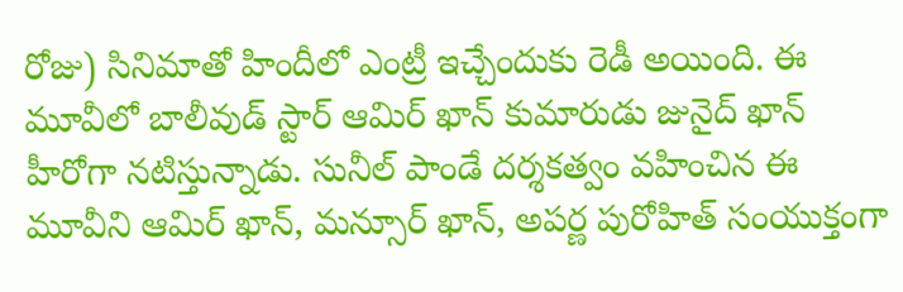రోజు) సినిమాతో హిందీలో ఎంట్రీ ఇచ్చేందుకు రెడీ అయింది. ఈ మూవీలో బాలీవుడ్ స్టార్ ఆమిర్ ఖాన్ కుమారుడు జునైద్ ఖాన్ హీరోగా నటిస్తున్నాడు. సునీల్ పాండే దర్శకత్వం వహించిన ఈ మూవీని ఆమిర్ ఖాన్, మన్సూర్ ఖాన్, అపర్ణ పురోహిత్ సంయుక్తంగా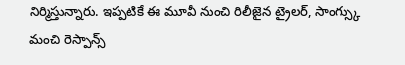నిర్మిస్తున్నారు. ఇప్పటికే ఈ మూవీ నుంచి రిలీజైన ట్రైలర్, సాంగ్స్కు మంచి రెస్పాన్స్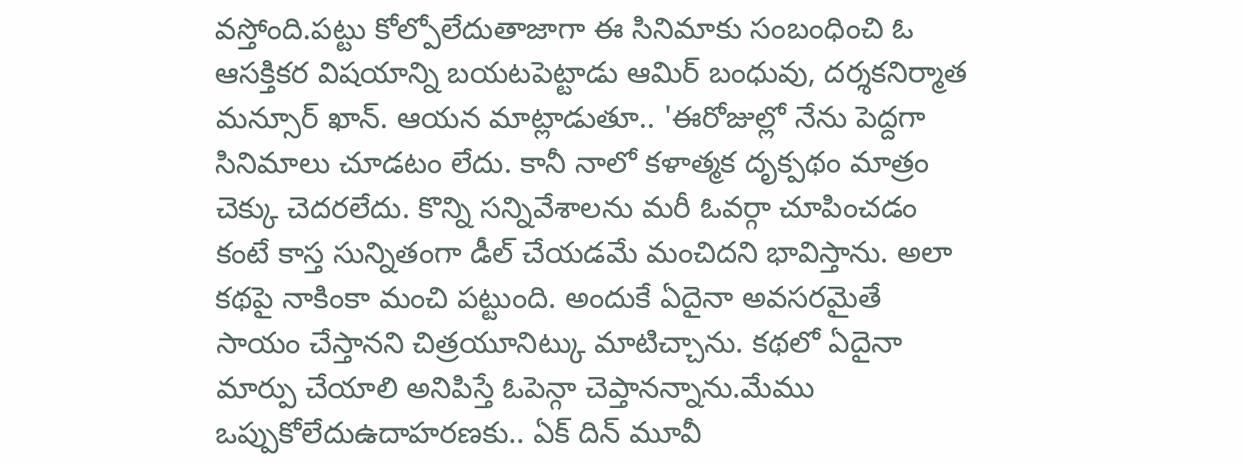వస్తోంది.పట్టు కోల్పోలేదుతాజాగా ఈ సినిమాకు సంబంధించి ఓ ఆసక్తికర విషయాన్ని బయటపెట్టాడు ఆమిర్ బంధువు, దర్శకనిర్మాత మన్సూర్ ఖాన్. ఆయన మాట్లాడుతూ.. 'ఈరోజుల్లో నేను పెద్దగా సినిమాలు చూడటం లేదు. కానీ నాలో కళాత్మక దృక్పథం మాత్రం చెక్కు చెదరలేదు. కొన్ని సన్నివేశాలను మరీ ఓవర్గా చూపించడం కంటే కాస్త సున్నితంగా డీల్ చేయడమే మంచిదని భావిస్తాను. అలా కథపై నాకింకా మంచి పట్టుంది. అందుకే ఏదైనా అవసరమైతే సాయం చేస్తానని చిత్రయూనిట్కు మాటిచ్చాను. కథలో ఏదైనా మార్పు చేయాలి అనిపిస్తే ఓపెన్గా చెప్తానన్నాను.మేము ఒప్పుకోలేదుఉదాహరణకు.. ఏక్ దిన్ మూవీ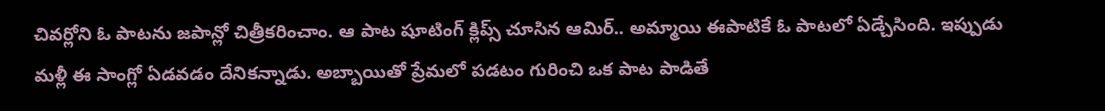చివర్లోని ఓ పాటను జపాన్లో చిత్రీకరించాం. ఆ పాట షూటింగ్ క్లిప్స్ చూసిన ఆమిర్.. అమ్మాయి ఈపాటికే ఓ పాటలో ఏడ్చేసింది. ఇప్పుడు మళ్లీ ఈ సాంగ్లో ఏడవడం దేనికన్నాడు. అబ్బాయితో ప్రేమలో పడటం గురించి ఒక పాట పాడితే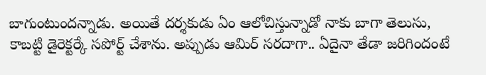బాగుంటుందన్నాడు. అయితే దర్శకుడు ఏం ఆలోచిస్తున్నాడో నాకు బాగా తెలుసు, కాబట్టి డైరెక్టర్కే సపోర్ట్ చేశాను. అప్పుడు ఆమిర్ సరదాగా.. ఏదైనా తేడా జరిగిందంటే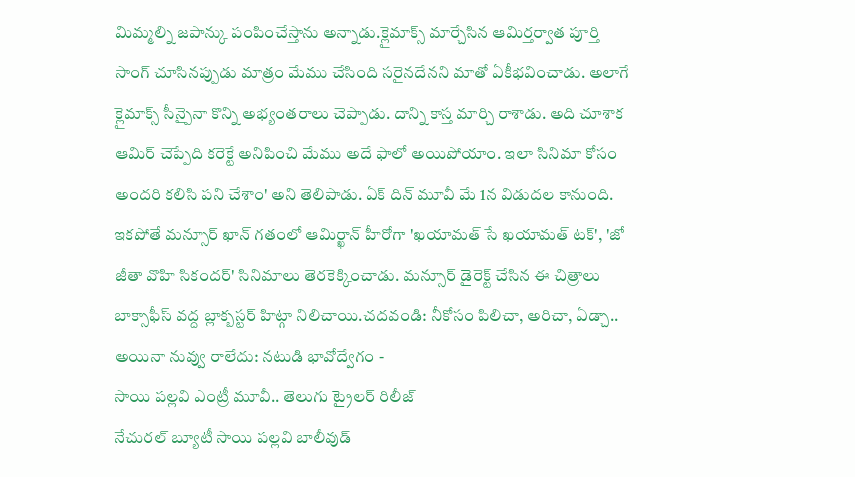మిమ్మల్ని జపాన్కు పంపించేస్తాను అన్నాడు.క్లైమాక్స్ మార్చేసిన ఆమిర్తర్వాత పూర్తి సాంగ్ చూసినప్పుడు మాత్రం మేము చేసింది సరైనదేనని మాతో ఏకీభవించాడు. అలాగే క్లైమాక్స్ సీన్పైనా కొన్ని అభ్యంతరాలు చెప్పాడు. దాన్ని కాస్త మార్చి రాశాడు. అది చూశాక ఆమిర్ చెప్పేది కరెక్టే అనిపించి మేము అదే ఫాలో అయిపోయాం. ఇలా సినిమా కోసం అందరి కలిసి పని చేశాం' అని తెలిపాడు. ఏక్ దిన్ మూవీ మే 1న విడుదల కానుంది. ఇకపోతే మన్సూర్ ఖాన్ గతంలో ఆమిర్ఖాన్ హీరోగా 'ఖయామత్ సే ఖయామత్ టక్', 'జో జీతా వొహి సికందర్' సినిమాలు తెరకెక్కించాడు. మన్సూర్ డైరెక్ట్ చేసిన ఈ చిత్రాలు బాక్సాఫీస్ వద్ద బ్లాక్బస్టర్ హిట్గా నిలిచాయి.చదవండి: నీకోసం పిలిచా, అరిచా, ఏడ్చా.. అయినా నువ్వు రాలేదు: నటుడి భావోద్వేగం -
సాయి పల్లవి ఎంట్రీ మూవీ.. తెలుగు ట్రైలర్ రిలీజ్
నేచురల్ బ్యూటీ సాయి పల్లవి బాలీవుడ్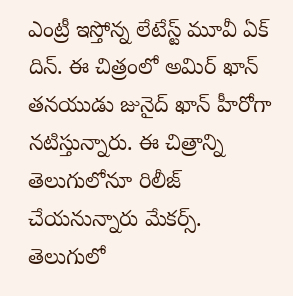ఎంట్రీ ఇస్తోన్న లేటేస్ట్ మూవీ ఏక్ దిన్. ఈ చిత్రంలో అమిర్ ఖాన్ తనయుడు జునైద్ ఖాన్ హీరోగా నటిస్తున్నారు. ఈ చిత్రాన్ని తెలుగులోనూ రిలీజ్ చేయనున్నారు మేకర్స్. తెలుగులో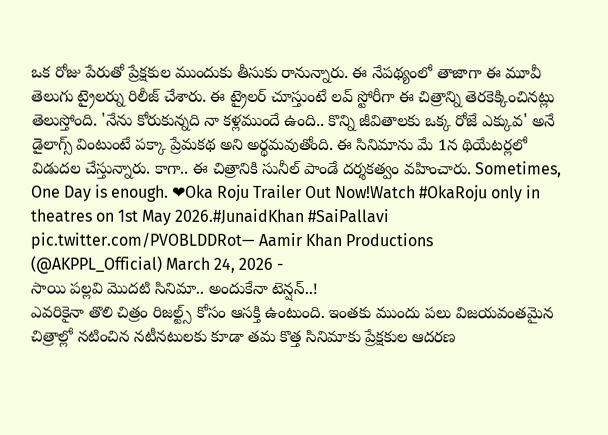ఒక రోజు పేరుతో ప్రేక్షకుల ముందుకు తీసుకు రానున్నారు. ఈ నేపథ్యంలో తాజాగా ఈ మూవీ తెలుగు ట్రైలర్ను రిలీజ్ చేశారు. ఈ ట్రైలర్ చూస్తుంటే లవ్ స్టోరీగా ఈ చిత్రాన్ని తెరకెక్కించినట్లు తెలుస్తోంది. 'నేను కోరుకున్నది నా కళ్లముందే ఉంది.. కొన్ని జీవితాలకు ఒక్క రోజే ఎక్కువ' అనే డైలాగ్స్ వింటుంటే పక్కా ప్రేమకథ అని అర్థమవుతోంది. ఈ సినిమాను మే 1న థియేటర్లలో విడుదల చేస్తున్నారు. కాగా.. ఈ చిత్రానికి సునీల్ పాండే దర్శకత్వం వహించారు. Sometimes, One Day is enough. ❤Oka Roju Trailer Out Now!Watch #OkaRoju only in theatres on 1st May 2026.#JunaidKhan #SaiPallavi pic.twitter.com/PVOBLDDRot— Aamir Khan Productions (@AKPPL_Official) March 24, 2026 -
సాయి పల్లవి మొదటి సినిమా.. అందుకేనా టెన్షన్..!
ఎవరికైనా తొలి చిత్రం రిజల్ట్స్ కోసం ఆసక్తి ఉంటుంది. ఇంతకు ముందు పలు విజయవంతమైన చిత్రాల్లో నటించిన నటీనటులకు కూడా తమ కొత్త సినిమాకు ప్రేక్షకుల ఆదరణ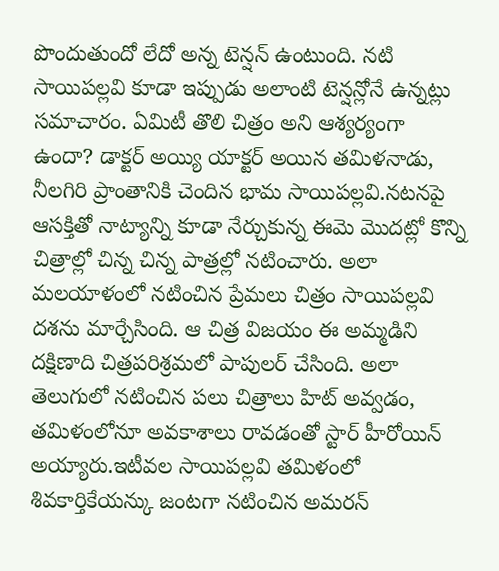పొందుతుందో లేదో అన్న టెన్షన్ ఉంటుంది. నటి సాయిపల్లవి కూడా ఇప్పుడు అలాంటి టెన్షన్లోనే ఉన్నట్లు సమాచారం. ఏమిటీ తొలి చిత్రం అని ఆశ్యర్యంగా ఉందా? డాక్టర్ అయ్యి యాక్టర్ అయిన తమిళనాడు, నీలగిరి ప్రాంతానికి చెందిన భామ సాయిపల్లవి.నటనపై ఆసక్తితో నాట్యాన్ని కూడా నేర్చుకున్న ఈమె మొదట్లో కొన్ని చిత్రాల్లో చిన్న చిన్న పాత్రల్లో నటించారు. అలా మలయాళంలో నటించిన ప్రేమలు చిత్రం సాయిపల్లవి దశను మార్చేసింది. ఆ చిత్ర విజయం ఈ అమ్మడిని దక్షిణాది చిత్రపరిశ్రమలో పాపులర్ చేసింది. అలా తెలుగులో నటించిన పలు చిత్రాలు హిట్ అవ్వడం, తమిళంలోనూ అవకాశాలు రావడంతో స్టార్ హీరోయిన్ అయ్యారు.ఇటీవల సాయిపల్లవి తమిళంలో శివకార్తికేయన్కు జంటగా నటించిన అమరన్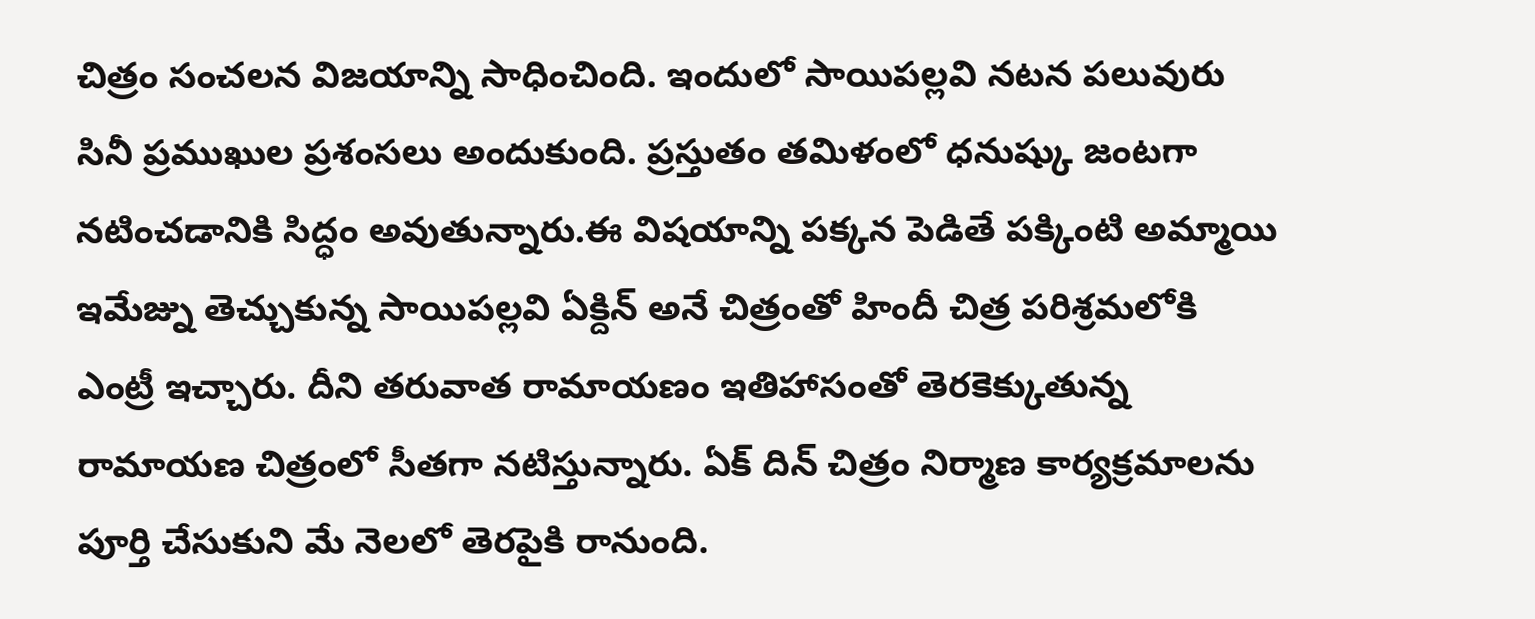చిత్రం సంచలన విజయాన్ని సాధించింది. ఇందులో సాయిపల్లవి నటన పలువురు సినీ ప్రముఖుల ప్రశంసలు అందుకుంది. ప్రస్తుతం తమిళంలో ధనుష్కు జంటగా నటించడానికి సిద్ధం అవుతున్నారు.ఈ విషయాన్ని పక్కన పెడితే పక్కింటి అమ్మాయి ఇమేజ్ను తెచ్చుకున్న సాయిపల్లవి ఏక్దిన్ అనే చిత్రంతో హిందీ చిత్ర పరిశ్రమలోకి ఎంట్రీ ఇచ్చారు. దీని తరువాత రామాయణం ఇతిహాసంతో తెరకెక్కుతున్న రామాయణ చిత్రంలో సీతగా నటిస్తున్నారు. ఏక్ దిన్ చిత్రం నిర్మాణ కార్యక్రమాలను పూర్తి చేసుకుని మే నెలలో తెరపైకి రానుంది.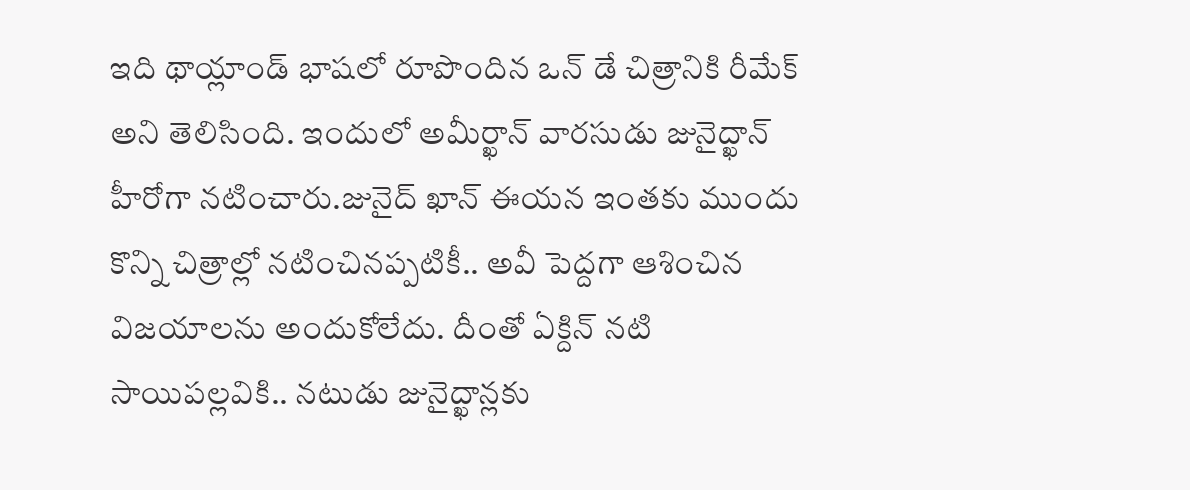ఇది థాయ్లాండ్ భాషలో రూపొందిన ఒన్ డే చిత్రానికి రీమేక్ అని తెలిసింది. ఇందులో అమీర్ఖాన్ వారసుడు జునైద్ఖాన్ హీరోగా నటించారు.జునైద్ ఖాన్ ఈయన ఇంతకు ముందు కొన్ని చిత్రాల్లో నటించినప్పటికీ.. అవీ పెద్దగా ఆశించిన విజయాలను అందుకోలేదు. దీంతో ఏక్దిన్ నటి సాయిపల్లవికి.. నటుడు జునైద్ఖాన్లకు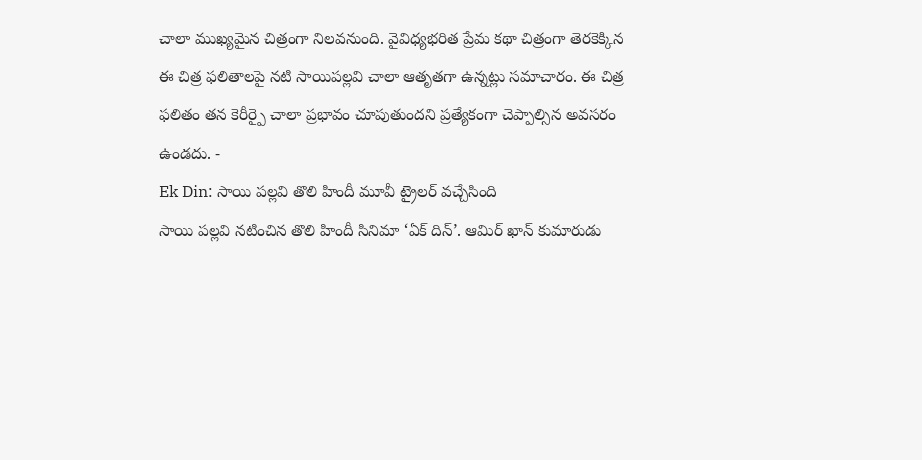చాలా ముఖ్యమైన చిత్రంగా నిలవనుంది. వైవిధ్యభరిత ప్రేమ కథా చిత్రంగా తెరకెక్కిన ఈ చిత్ర ఫలితాలపై నటి సాయిపల్లవి చాలా ఆతృతగా ఉన్నట్లు సమాచారం. ఈ చిత్ర ఫలితం తన కెరీర్పై చాలా ప్రభావం చూపుతుందని ప్రత్యేకంగా చెప్పాల్సిన అవసరం ఉండదు. -
Ek Din: సాయి పల్లవి తొలి హిందీ మూవీ ట్రైలర్ వచ్చేసింది
సాయి పల్లవి నటించిన తొలి హిందీ సినిమా ‘ఏక్ దిన్’. ఆమిర్ ఖాన్ కుమారుడు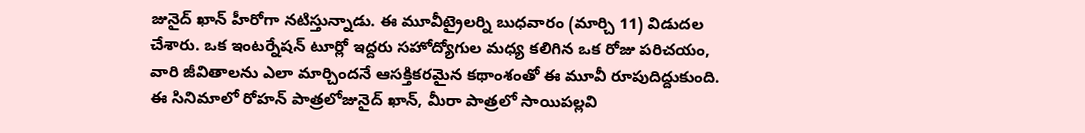జునైద్ ఖాన్ హీరోగా నటిస్తున్నాడు. ఈ మూవీట్రైలర్ని బుధవారం (మార్చి 11) విడుదల చేశారు. ఒక ఇంటర్నేషన్ టూర్లో ఇద్దరు సహోద్యోగుల మధ్య కలిగిన ఒక రోజు పరిచయం, వారి జీవితాలను ఎలా మార్చిందనే ఆసక్తికరమైన కథాంశంతో ఈ మూవీ రూపుదిద్దుకుంది. ఈ సినిమాలో రోహన్ పాత్రలోజునైద్ ఖాన్, మీరా పాత్రలో సాయిపల్లవి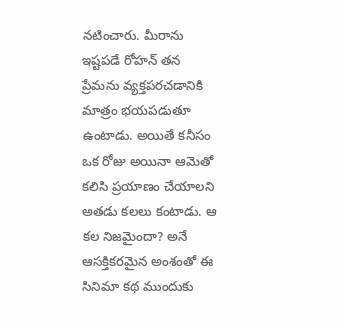నటించారు. మీరాను ఇష్టపడే రోహన్ తన ప్రేమను వ్యక్తపరచడానికి మాత్రం భయపడుతూ ఉంటాడు. అయితే కనీసం ఒక రోజు అయినా ఆమెతో కలిసి ప్రయాణం చేయాలని అతడు కలలు కంటాడు. ఆ కల నిజమైందా? అనే ఆసక్తికరమైన అంశంతో ఈ సినిమా కథ ముందుకు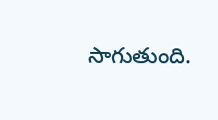సాగుతుంది.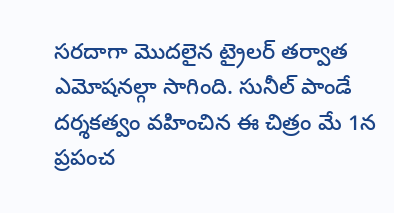సరదాగా మొదలైన ట్రైలర్ తర్వాత ఎమోషనల్గా సాగింది. సునీల్ పాండే దర్శకత్వం వహించిన ఈ చిత్రం మే 1న ప్రపంచ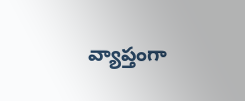వ్యాప్తంగా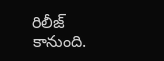రిలీజ్ కానుంది.